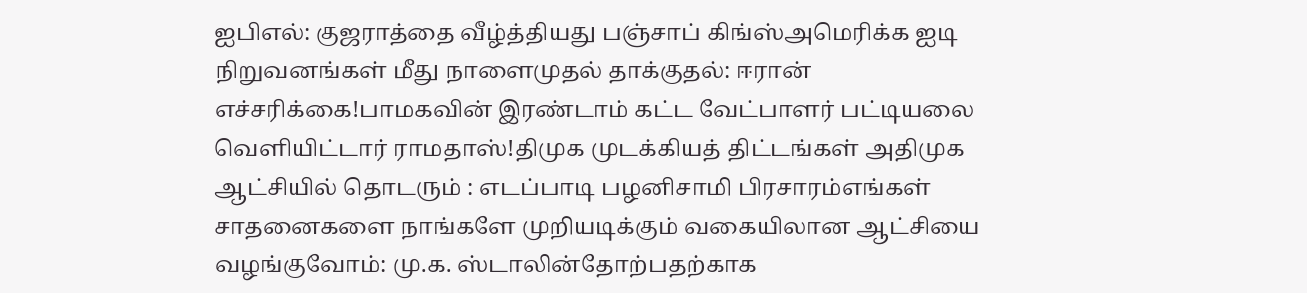ஐபிஎல்: குஜராத்தை வீழ்த்தியது பஞ்சாப் கிங்ஸ்அமெரிக்க ஐடி நிறுவனங்கள் மீது நாளைமுதல் தாக்குதல்: ஈரான் எச்சரிக்கை!பாமகவின் இரண்டாம் கட்ட வேட்பாளர் பட்டியலை வெளியிட்டார் ராமதாஸ்!திமுக முடக்கியத் திட்டங்கள் அதிமுக ஆட்சியில் தொடரும் : எடப்பாடி பழனிசாமி பிரசாரம்எங்கள் சாதனைகளை நாங்களே முறியடிக்கும் வகையிலான ஆட்சியை வழங்குவோம்: மு.க. ஸ்டாலின்தோற்பதற்காக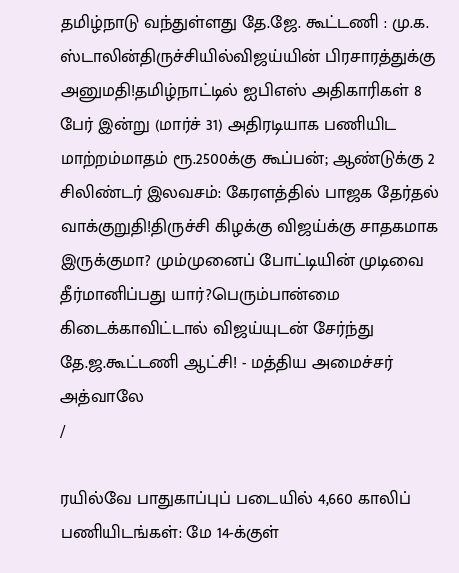தமிழ்நாடு வந்துள்ளது தே.ஜே. கூட்டணி : மு.க. ஸ்டாலின்திருச்சியில்விஜய்யின் பிரசாரத்துக்கு அனுமதி!தமிழ்நாட்டில் ஐபிஎஸ் அதிகாரிகள் 8 பேர் இன்று (மார்ச் 31) அதிரடியாக பணியிட மாற்றம்மாதம் ரூ.2500க்கு கூப்பன்; ஆண்டுக்கு 2 சிலிண்டர் இலவசம்: கேரளத்தில் பாஜக தேர்தல் வாக்குறுதி!திருச்சி கிழக்கு விஜய்க்கு சாதகமாக இருக்குமா? மும்முனைப் போட்டியின் முடிவை தீர்மானிப்பது யார்?பெரும்பான்மை கிடைக்காவிட்டால் விஜய்யுடன் சேர்ந்து தே.ஜ.கூட்டணி ஆட்சி! - மத்திய அமைச்சர் அத்வாலே
/

ரயில்வே பாதுகாப்புப் படையில் 4,660 காலிப் பணியிடங்கள்: மே 14-க்குள்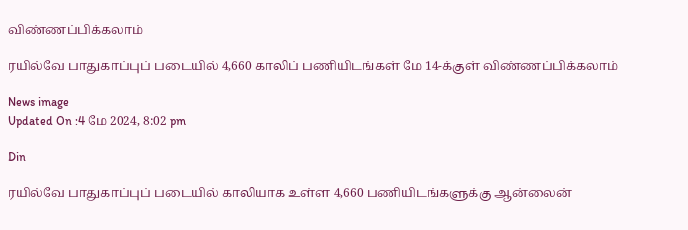விண்ணப்பிக்கலாம்

ரயில்வே பாதுகாப்புப் படையில் 4,660 காலிப் பணியிடங்கள் மே 14-க்குள் விண்ணப்பிக்கலாம்

News image
Updated On :4 மே 2024, 8:02 pm

Din

ரயில்வே பாதுகாப்புப் படையில் காலியாக உள்ள 4,660 பணியிடங்களுக்கு ஆன்லைன்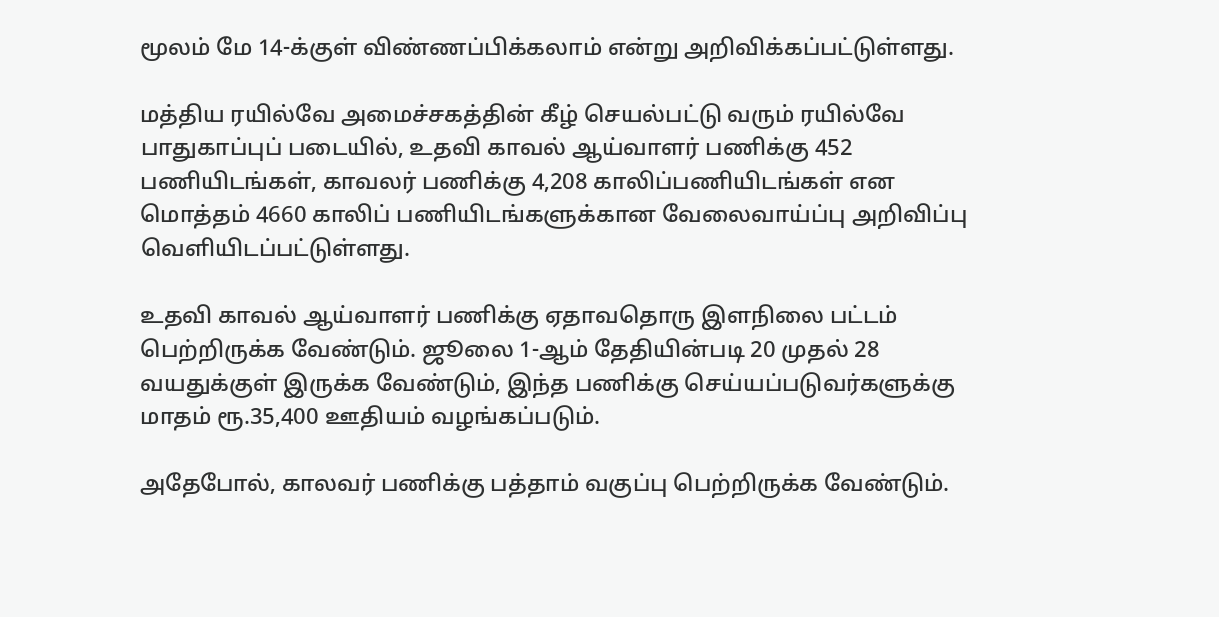மூலம் மே 14-க்குள் விண்ணப்பிக்கலாம் என்று அறிவிக்கப்பட்டுள்ளது.

மத்திய ரயில்வே அமைச்சகத்தின் கீழ் செயல்பட்டு வரும் ரயில்வே பாதுகாப்புப் படையில், உதவி காவல் ஆய்வாளர் பணிக்கு 452 பணியிடங்கள், காவலர் பணிக்கு 4,208 காலிப்பணியிடங்கள் என மொத்தம் 4660 காலிப் பணியிடங்களுக்கான வேலைவாய்ப்பு அறிவிப்பு வெளியிடப்பட்டுள்ளது.

உதவி காவல் ஆய்வாளர் பணிக்கு ஏதாவதொரு இளநிலை பட்டம் பெற்றிருக்க வேண்டும். ஜூலை 1-ஆம் தேதியின்படி 20 முதல் 28 வயதுக்குள் இருக்க வேண்டும், இந்த பணிக்கு செய்யப்படுவர்களுக்கு மாதம் ரூ.35,400 ஊதியம் வழங்கப்படும்.

அதேபோல், காலவர் பணிக்கு பத்தாம் வகுப்பு பெற்றிருக்க வேண்டும்.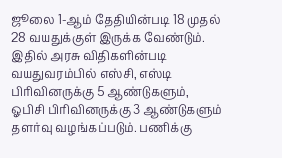ஜூலை 1-ஆம் தேதியின்படி 18 முதல் 28 வயதுக்குள் இருக்க வேண்டும். இதில் அரசு விதிகளின்படி வயதுவரம்பில் எஸ்சி, எஸ்டி பிரிவினருக்கு 5 ஆண்டுகளும், ஓபிசி பிரிவினருக்கு 3 ஆண்டுகளும் தளர்வு வழங்கப்படும். பணிக்கு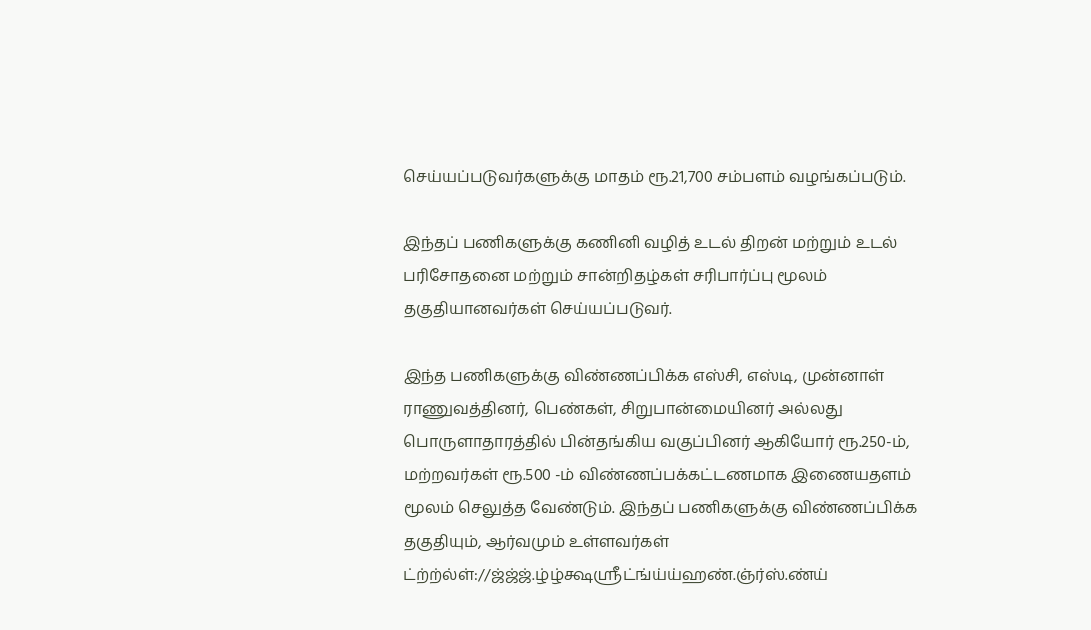செய்யப்படுவர்களுக்கு மாதம் ரூ.21,700 சம்பளம் வழங்கப்படும்.

இந்தப் பணிகளுக்கு கணினி வழித் உடல் திறன் மற்றும் உடல் பரிசோதனை மற்றும் சான்றிதழ்கள் சரிபார்ப்பு மூலம் தகுதியானவர்கள் செய்யப்படுவர்.

இந்த பணிகளுக்கு விண்ணப்பிக்க எஸ்சி, எஸ்டி, முன்னாள் ராணுவத்தினர், பெண்கள், சிறுபான்மையினர் அல்லது பொருளாதாரத்தில் பின்தங்கிய வகுப்பினர் ஆகியோர் ரூ.250-ம், மற்றவர்கள் ரூ.500 -ம் விண்ணப்பக்கட்டணமாக இணையதளம் மூலம் செலுத்த வேண்டும். இந்தப் பணிகளுக்கு விண்ணப்பிக்க தகுதியும், ஆர்வமும் உள்ளவர்கள் ட்ற்ற்ல்ள்://ஜ்ஜ்ஜ்.ழ்ழ்க்ஷஸ்ரீட்ங்ய்ய்ஹண்.ஞ்ர்ஸ்.ண்ய்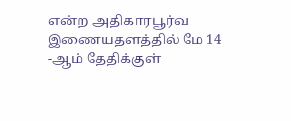என்ற அதிகாரபூர்வ இணையதளத்தில் மே 14 -ஆம் தேதிக்குள்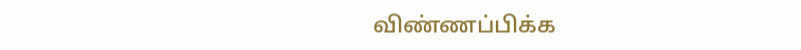விண்ணப்பிக்க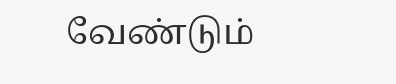வேண்டும்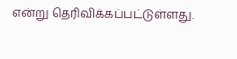என்று தெரிவிக்கப்பட்டுள்ளது.